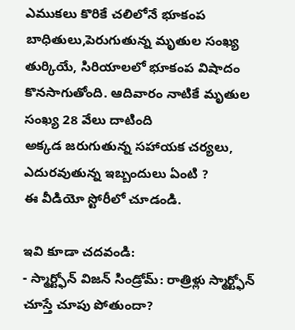ఎముకలు కొరికే చలిలోనే భూకంప బాధితులు,పెరుగుతున్న మృతుల సంఖ్య
తుర్కియే, సిరియాలలో భూకంప విషాదం కొనసాగుతోంది. ఆదివారం నాటికే మృతుల సంఖ్య 28 వేలు దాటింది
అక్కడ జరుగుతున్న సహాయక చర్యలు, ఎదురవుతున్న ఇబ్బందులు ఏంటి ?
ఈ వీడియో స్టోరీలో చూడండి.

ఇవి కూడా చదవండి:
- స్మార్ట్ఫోన్ విజన్ సిండ్రోమ్: రాత్రిళ్లు స్మార్ట్ఫోన్ చూస్తే చూపు పోతుందా?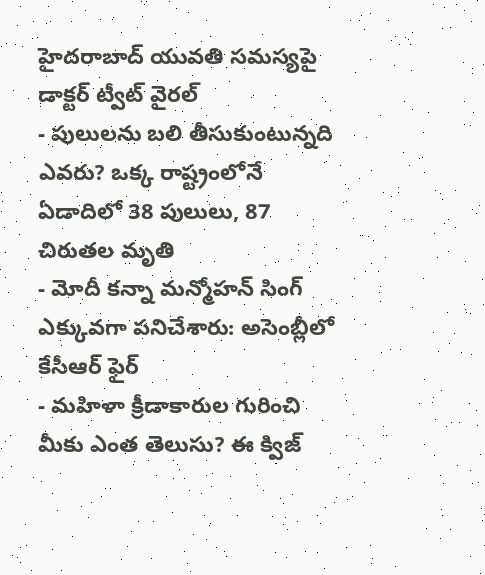హైదరాబాద్ యువతి సమస్యపై డాక్టర్ ట్వీట్ వైరల్
- పులులను బలి తీసుకుంటున్నది ఎవరు? ఒక్క రాష్ట్రంలోనే ఏడాదిలో 38 పులులు, 87 చిరుతల మృతి
- మోదీ కన్నా మన్మోహన్ సింగ్ ఎక్కువగా పనిచేశారు: అసెంబ్లీలో కేసీఆర్ ఫైర్
- మహిళా క్రీడాకారుల గురించి మీకు ఎంత తెలుసు? ఈ క్విజ్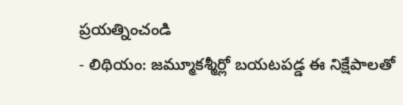ప్రయత్నించండి
- లిథియం: జమ్మూకశ్మీర్లో బయటపడ్డ ఈ నిక్షేపాలతో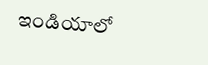ఇండియాలో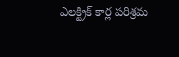ఎలక్ట్రిక్ కార్ల పరిశ్రమ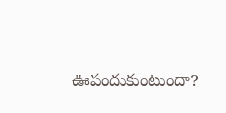ఊపందుకుంటుందా?